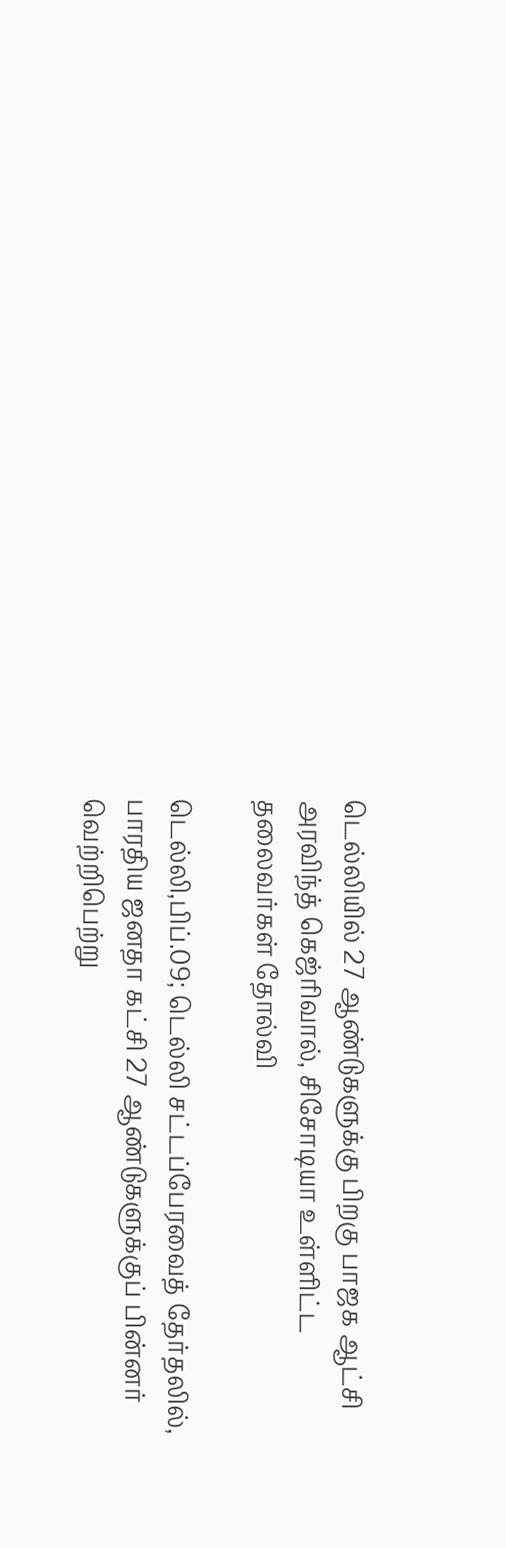டெல்லியில் 27 ஆண்டுகளுக்கு பிறகு பாஜக ஆட்சி
அரவிந்த் கெஜ்ரிவால், சிசோடியா உள்ளிட்ட தலைவர்கள் தோல்வி

டெல்லி,பிப்.09; டெல்லி சட்டப்பேரவைத் தேர்தலில், பாரதிய ஜனதா கட்சி 27 ஆண்டுகளுக்குப் பின்னர் வெற்றிபெற்று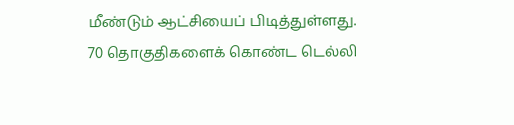மீண்டும் ஆட்சியைப் பிடித்துள்ளது.
70 தொகுதிகளைக் கொண்ட டெல்லி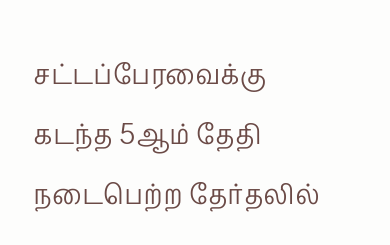சட்டப்பேரவைக்கு கடந்த 5ஆம் தேதி நடைபெற்ற தேர்தலில்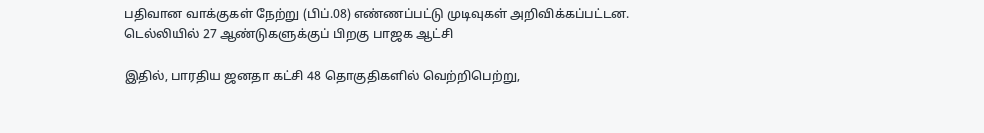பதிவான வாக்குகள் நேற்று (பிப்.08) எண்ணப்பட்டு முடிவுகள் அறிவிக்கப்பட்டன.
டெல்லியில் 27 ஆண்டுகளுக்குப் பிறகு பாஜக ஆட்சி

இதில், பாரதிய ஜனதா கட்சி 48 தொகுதிகளில் வெற்றிபெற்று,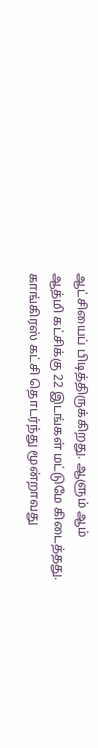ஆட்சியைப் பிடித்திருக்கிறது. ஆளும் ஆம் ஆத்மி கட்சிக்கு 22 இடங்கள் மட்டுமே கிடைத்தது. காங்கிரஸ் கட்சி தொடர்ந்து மூன்றாவது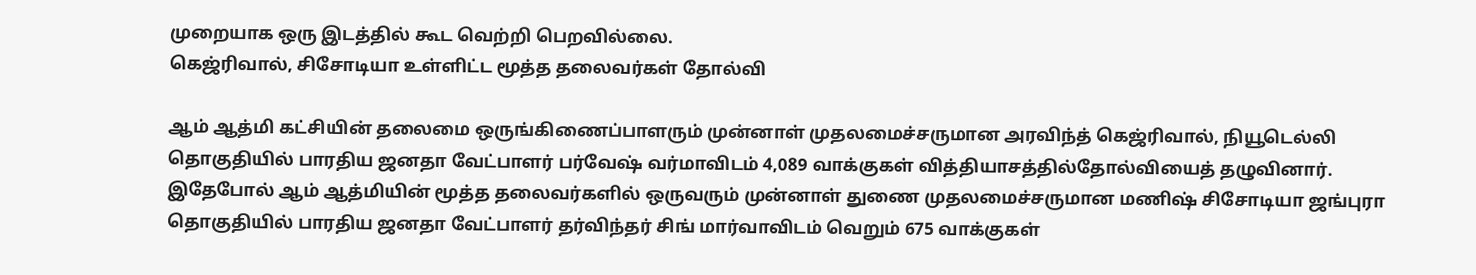முறையாக ஒரு இடத்தில் கூட வெற்றி பெறவில்லை.
கெஜ்ரிவால், சிசோடியா உள்ளிட்ட மூத்த தலைவர்கள் தோல்வி

ஆம் ஆத்மி கட்சியின் தலைமை ஒருங்கிணைப்பாளரும் முன்னாள் முதலமைச்சருமான அரவிந்த் கெஜ்ரிவால், நியூடெல்லி தொகுதியில் பாரதிய ஜனதா வேட்பாளர் பர்வேஷ் வர்மாவிடம் 4,089 வாக்குகள் வித்தியாசத்தில்தோல்வியைத் தழுவினார்.
இதேபோல் ஆம் ஆத்மியின் மூத்த தலைவர்களில் ஒருவரும் முன்னாள் துணை முதலமைச்சருமான மணிஷ் சிசோடியா ஜங்புரா தொகுதியில் பாரதிய ஜனதா வேட்பாளர் தர்விந்தர் சிங் மார்வாவிடம் வெறும் 675 வாக்குகள்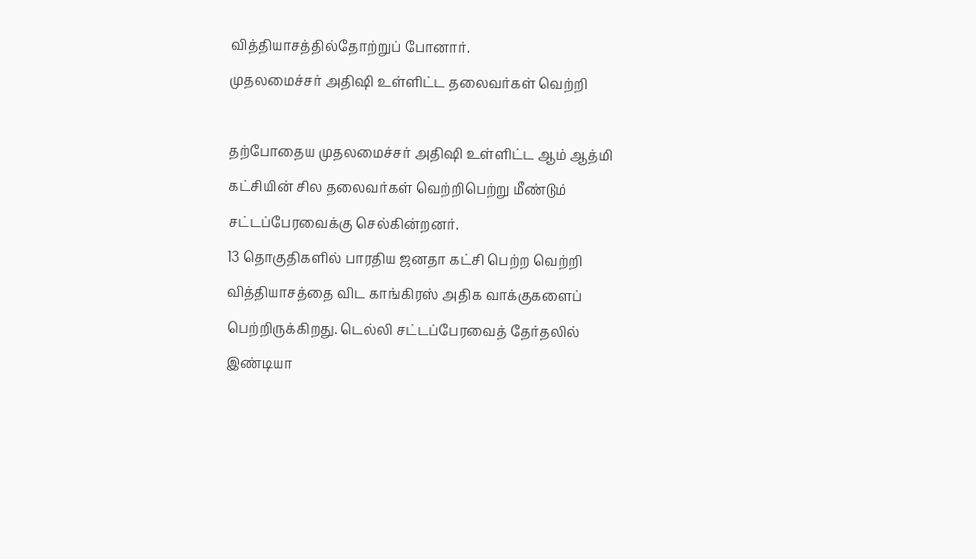வித்தியாசத்தில்தோற்றுப் போனார்.
முதலமைச்சர் அதிஷி உள்ளிட்ட தலைவர்கள் வெற்றி

தற்போதைய முதலமைச்சர் அதிஷி உள்ளிட்ட ஆம் ஆத்மி கட்சியின் சில தலைவர்கள் வெற்றிபெற்று மீண்டும் சட்டப்பேரவைக்கு செல்கின்றனர்.
13 தொகுதிகளில் பாரதிய ஜனதா கட்சி பெற்ற வெற்றி வித்தியாசத்தை விட காங்கிரஸ் அதிக வாக்குகளைப் பெற்றிருக்கிறது. டெல்லி சட்டப்பேரவைத் தேர்தலில் இண்டியா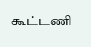கூட்டணி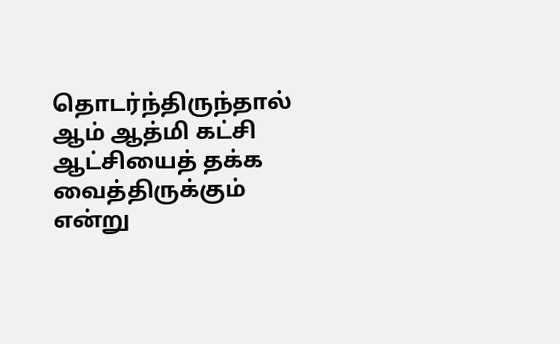தொடர்ந்திருந்தால் ஆம் ஆத்மி கட்சி ஆட்சியைத் தக்க வைத்திருக்கும் என்று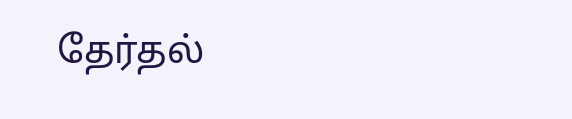தேர்தல்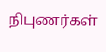நிபுணர்கள்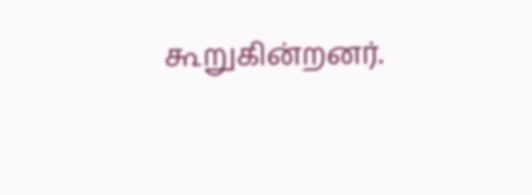கூறுகின்றனர்.